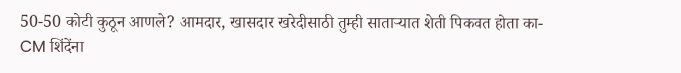50-50 कोटी कुठून आणले? आमदार, खासदार खरेदीसाठी तुम्ही साताऱ्यात शेती पिकवत होता का- CM शिंदेंना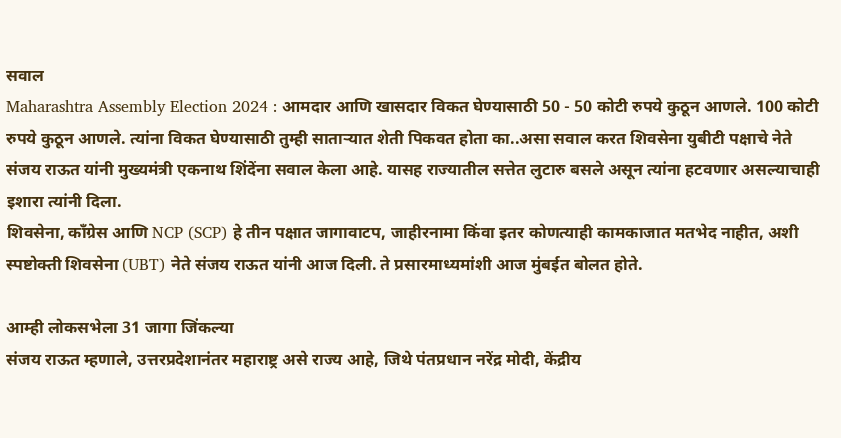सवाल
Maharashtra Assembly Election 2024 : आमदार आणि खासदार विकत घेण्यासाठी 50 - 50 कोटी रुपये कुठून आणले. 100 कोटी रुपये कुठून आणले. त्यांना विकत घेण्यासाठी तुम्ही साताऱ्यात शेती पिकवत होता का..असा सवाल करत शिवसेना युबीटी पक्षाचे नेते संजय राऊत यांनी मुख्यमंत्री एकनाथ शिंदेंना सवाल केला आहे. यासह राज्यातील सत्तेत लुटारु बसले असून त्यांना हटवणार असल्याचाही इशारा त्यांनी दिला.
शिवसेना, काँग्रेस आणि NCP (SCP) हे तीन पक्षात जागावाटप, जाहीरनामा किंवा इतर कोणत्याही कामकाजात मतभेद नाहीत, अशी स्पष्टोक्ती शिवसेना (UBT) नेते संजय राऊत यांनी आज दिली. ते प्रसारमाध्यमांशी आज मुंबईत बोलत होते.

आम्ही लोकसभेला 31 जागा जिंकल्या
संजय राऊत म्हणाले, उत्तरप्रदेशानंतर महाराष्ट्र असे राज्य आहे, जिथे पंतप्रधान नरेंद्र मोदी, केंद्रीय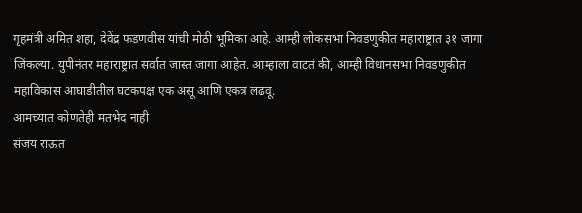गृहमंत्री अमित शहा, देवेंद्र फडणवीस यांची मोठी भूमिका आहे. आम्ही लोकसभा निवडणुकीत महाराष्ट्रात ३१ जागा जिंकल्या. युपीनंतर महाराष्ट्रात सर्वात जास्त जागा आहेत. आम्हाला वाटतं की, आम्ही विधानसभा निवडणुकीत महाविकास आघाडीतील घटकपक्ष एक असू आणि एकत्र लढवू.
आमच्यात कोणतेही मतभेद नाही
संजय राऊत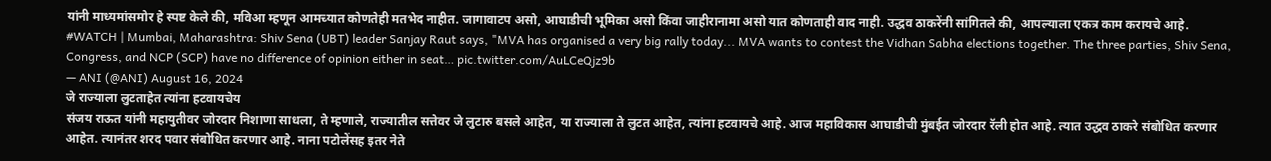यांनी माध्यमांसमोर हे स्पष्ट केले की, मविआ म्हणून आमच्यात कोणतेही मतभेद नाहीत. जागावाटप असो, आघाडीची भूमिका असो किंवा जाहीरानामा असो यात कोणताही वाद नाही. उद्धव ठाकरेंनी सांगितले की, आपल्याला एकत्र काम करायचे आहे.
#WATCH | Mumbai, Maharashtra: Shiv Sena (UBT) leader Sanjay Raut says, "MVA has organised a very big rally today... MVA wants to contest the Vidhan Sabha elections together. The three parties, Shiv Sena, Congress, and NCP (SCP) have no difference of opinion either in seat… pic.twitter.com/AuLCeQjz9b
— ANI (@ANI) August 16, 2024
जे राज्याला लुटताहेत त्यांना हटवायचेय
संजय राऊत यांनी महायुतीवर जोरदार निशाणा साधला, ते म्हणाले, राज्यातील सत्तेवर जे लुटारु बसले आहेत, या राज्याला ते लुटत आहेत, त्यांना हटवायचे आहे. आज महाविकास आघाडीची मुंबईत जोरदार रॅली होत आहे. त्यात उद्धव ठाकरे संबोधित करणार आहेत. त्यानंतर शरद पवार संबोधित करणार आहे. नाना पटोलेंसह इतर नेते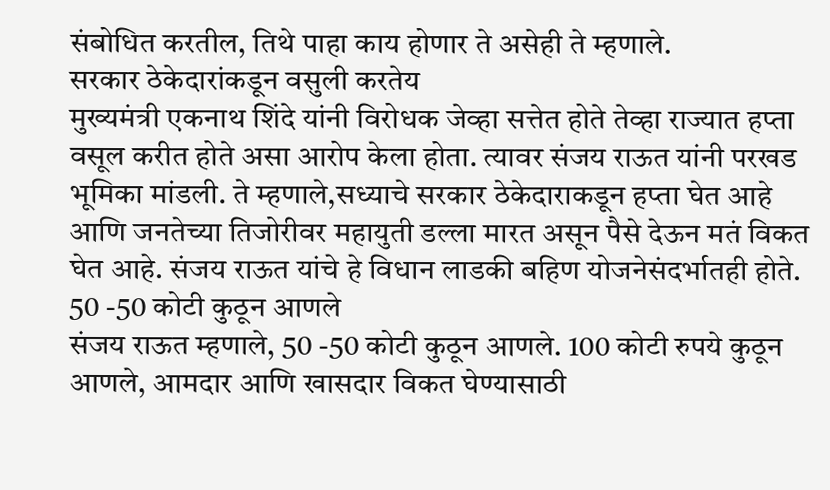संबोधित करतील, तिथे पाहा काय होणार ते असेही ते म्हणाले.
सरकार ठेकेदारांकडून वसुली करतेय
मुख्यमंत्री एकनाथ शिंदे यांनी विरोधक जेव्हा सत्तेत होते तेव्हा राज्यात हप्ता वसूल करीत होते असा आरोप केला होता. त्यावर संजय राऊत यांनी परखड भूमिका मांडली. ते म्हणाले,सध्याचे सरकार ठेकेदाराकडून हप्ता घेत आहे आणि जनतेच्या तिजोरीवर महायुती डल्ला मारत असून पैसे देऊन मतं विकत घेत आहे. संजय राऊत यांचे हे विधान लाडकी बहिण योजनेसंदर्भातही होते.
50 -50 कोटी कुठून आणले
संजय राऊत म्हणाले, 50 -50 कोटी कुठून आणले. 100 कोटी रुपये कुठून आणले, आमदार आणि खासदार विकत घेण्यासाठी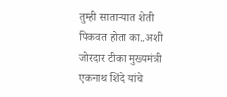तुम्ही साताऱ्यात शेती पिकवत होता का..अशी जोरदार टीका मुख्यमंत्री एकनाथ शिंदे यांचे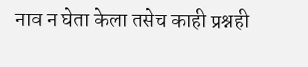नाव न घेता केला तसेच काही प्रश्नही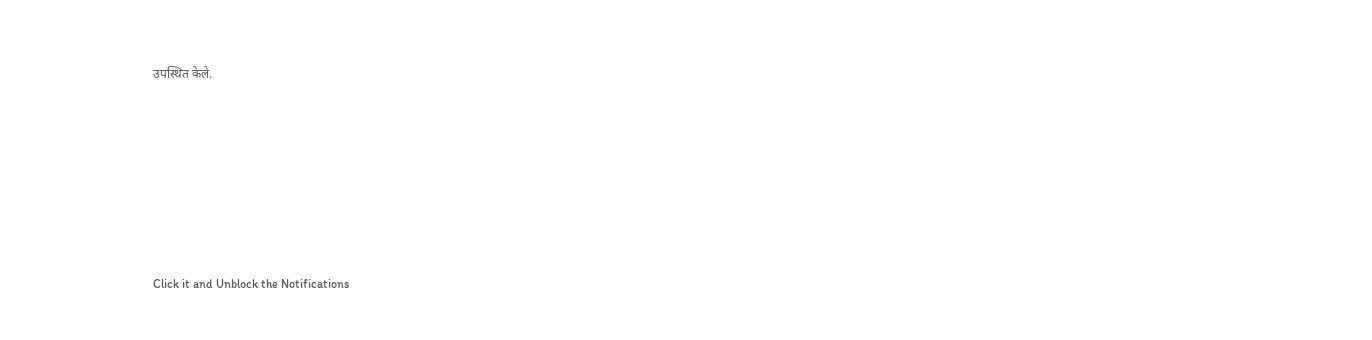उपस्थित केले.












Click it and Unblock the Notifications